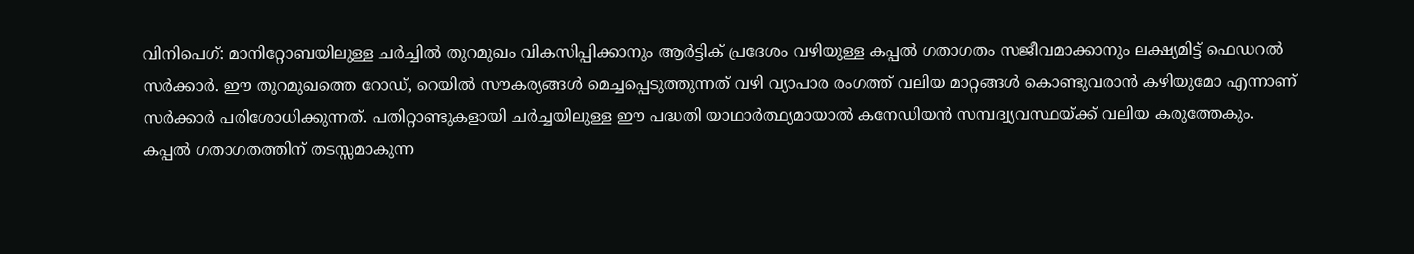വിനിപെഗ്: മാനിറ്റോബയിലുള്ള ചർച്ചിൽ തുറമുഖം വികസിപ്പിക്കാനും ആർട്ടിക് പ്രദേശം വഴിയുള്ള കപ്പൽ ഗതാഗതം സജീവമാക്കാനും ലക്ഷ്യമിട്ട് ഫെഡറൽ സർക്കാർ. ഈ തുറമുഖത്തെ റോഡ്, റെയിൽ സൗകര്യങ്ങൾ മെച്ചപ്പെടുത്തുന്നത് വഴി വ്യാപാര രംഗത്ത് വലിയ മാറ്റങ്ങൾ കൊണ്ടുവരാൻ കഴിയുമോ എന്നാണ് സർക്കാർ പരിശോധിക്കുന്നത്. പതിറ്റാണ്ടുകളായി ചർച്ചയിലുള്ള ഈ പദ്ധതി യാഥാർത്ഥ്യമായാൽ കനേഡിയൻ സമ്പദ്വ്യവസ്ഥയ്ക്ക് വലിയ കരുത്തേകും.
കപ്പൽ ഗതാഗതത്തിന് തടസ്സമാകുന്ന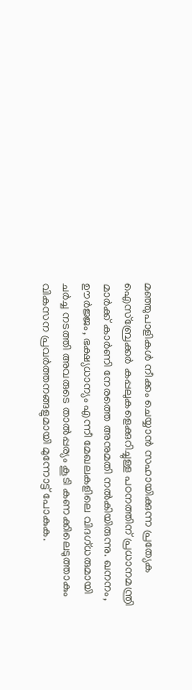മഞ്ഞുപാളികൾ നീക്കം ചെയ്യാൻ സഹായിക്കുന്ന പ്രത്യേക ഐസ്ബ്രേക്കർ കപ്പലുകളെക്കുറിച്ചുള്ള പഠനത്തിന് പ്രധാനമന്ത്രി മാർക്ക് കാർണി നേരത്തെ അനുമതി നൽകിയിരുന്നു. ഖനനം, ഊർജ്ജം, ഭക്ഷ്യധാന്യം എന്നീ മേഖലകളിലെ വിദഗ്ധരുമായി ചർച്ച നടത്തി അവരുടെ താൽപ്പര്യം കൂടി കണക്കിലെടുത്താകും വികസന പ്രവർത്തനങ്ങളുമായി മുന്നോട്ട് പോകുക.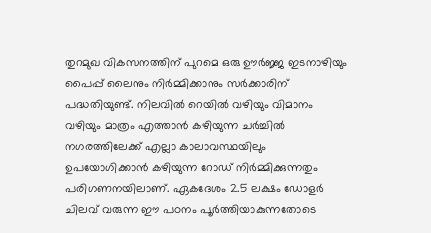തുറമുഖ വികസനത്തിന് പുറമെ ഒരു ഊർജ്ജ ഇടനാഴിയും പൈപ്പ് ലൈനും നിർമ്മിക്കാനും സർക്കാരിന് പദ്ധതിയുണ്ട്. നിലവിൽ റെയിൽ വഴിയും വിമാനം വഴിയും മാത്രം എത്താൻ കഴിയുന്ന ചർച്ചിൽ നഗരത്തിലേക്ക് എല്ലാ കാലാവസ്ഥയിലും ഉപയോഗിക്കാൻ കഴിയുന്ന റോഡ് നിർമ്മിക്കുന്നതും പരിഗണനയിലാണ്. ഏകദേശം 2.5 ലക്ഷം ഡോളർ ചിലവ് വരുന്ന ഈ പഠനം പൂർത്തിയാകുന്നതോടെ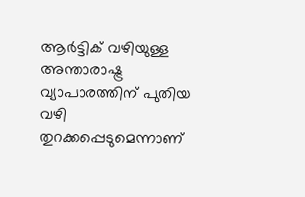ആർട്ടിക് വഴിയുള്ള അന്താരാഷ്ട്ര വ്യാപാരത്തിന് പുതിയ വഴി തുറക്കപ്പെടുമെന്നാണ്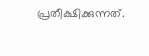പ്രതീക്ഷിക്കുന്നത്.